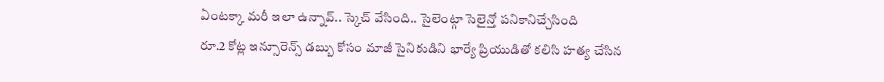ఏంటక్కా మరీ ఇలా ఉన్నావ్.. స్కెచ్ వేసింది.. సైలెంట్గా సెలైన్తో పనికానిచ్చేసింది
రూ.2 కోట్ల ఇన్సూరెన్స్ డబ్బు కోసం మాజీ సైనికుడిని భార్యే ప్రియుడితో కలిసి హత్య చేసిన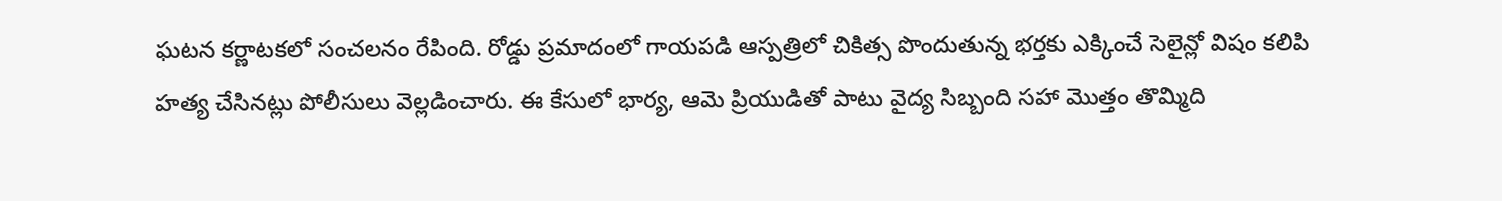ఘటన కర్ణాటకలో సంచలనం రేపింది. రోడ్డు ప్రమాదంలో గాయపడి ఆస్పత్రిలో చికిత్స పొందుతున్న భర్తకు ఎక్కించే సెలైన్లో విషం కలిపి హత్య చేసినట్లు పోలీసులు వెల్లడించారు. ఈ కేసులో భార్య, ఆమె ప్రియుడితో పాటు వైద్య సిబ్బంది సహా మొత్తం తొమ్మిది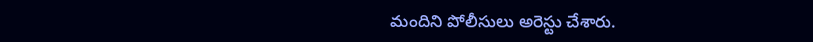మందిని పోలీసులు అరెస్టు చేశారు.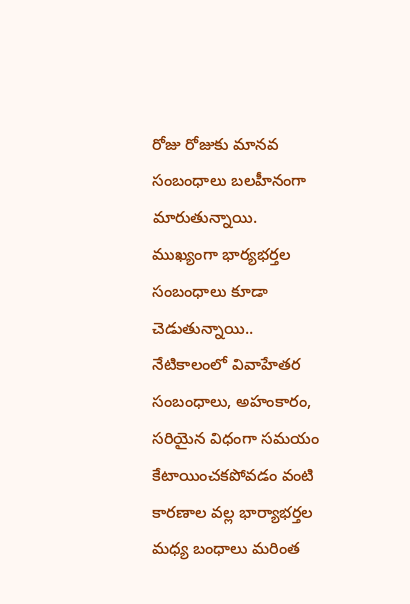రోజు రోజుకు మానవ సంబంధాలు బలహీనంగా మారుతున్నాయి. ముఖ్యంగా భార్యభర్తల సంబంధాలు కూడా చెడుతున్నాయి.. నేటికాలంలో వివాహేతర సంబంధాలు, అహంకారం, సరియైన విధంగా సమయం కేటాయించకపోవడం వంటి కారణాల వల్ల భార్యాభర్తల మధ్య బంధాలు మరింత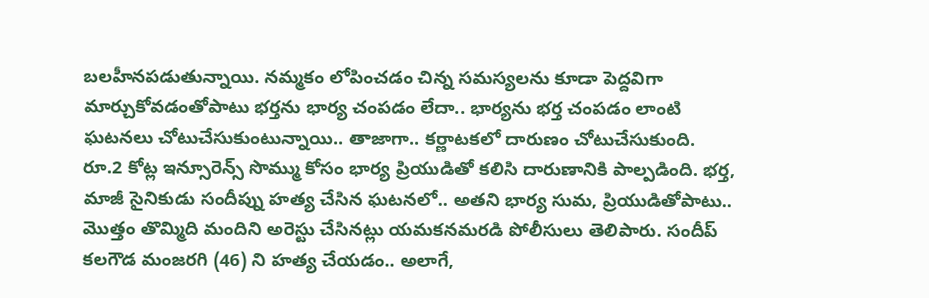బలహీనపడుతున్నాయి. నమ్మకం లోపించడం చిన్న సమస్యలను కూడా పెద్దవిగా మార్చుకోవడంతోపాటు భర్తను భార్య చంపడం లేదా.. భార్యను భర్త చంపడం లాంటి ఘటనలు చోటుచేసుకుంటున్నాయి.. తాజాగా.. కర్ణాటకలో దారుణం చోటుచేసుకుంది. రూ.2 కోట్ల ఇన్సూరెన్స్ సొమ్ము కోసం భార్య ప్రియుడితో కలిసి దారుణానికి పాల్పడింది. భర్త, మాజీ సైనికుడు సందీప్ను హత్య చేసిన ఘటనలో.. అతని భార్య సుమ, ప్రియుడితోపాటు.. మొత్తం తొమ్మిది మందిని అరెస్టు చేసినట్లు యమకనమరడి పోలీసులు తెలిపారు. సందీప్ కలగౌడ మంజరగి (46) ని హత్య చేయడం.. అలాగే,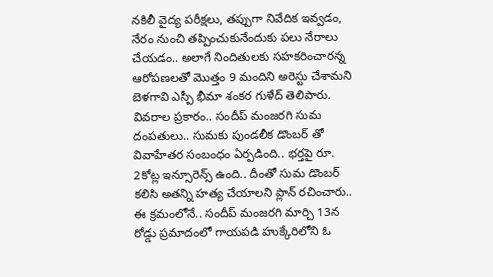నకిలీ వైద్య పరీక్షలు, తప్పుగా నివేదిక ఇవ్వడం, నేరం నుంచి తప్పించుకునేందుకు పలు నేరాలు చేయడం.. అలాగే నిందితులకు సహకరించారన్న ఆరోపణలతో మొత్తం 9 మందిని అరెస్టు చేశామని బెళగావి ఎస్పీ భీమా శంకర గుళేద్ తెలిపారు.
వివరాల ప్రకారం.. సందీప్ మంజరగి సుమ దంపతులు.. సుమకు పుండలీక డొంబర్ తో వివాహేతర సంబంధం ఏర్పడింది.. భర్తపై రూ. 2కోట్ల ఇన్సూరెన్స్ ఉంది.. దీంతో సుమ డొంబర్ కలిసి అతన్ని హత్య చేయాలని ప్లాన్ రచించారు.. ఈ క్రమంలోనే.. సందీప్ మంజరగి మార్చి 13న రోడ్డు ప్రమాదంలో గాయపడి హుక్కేరిలోని ఓ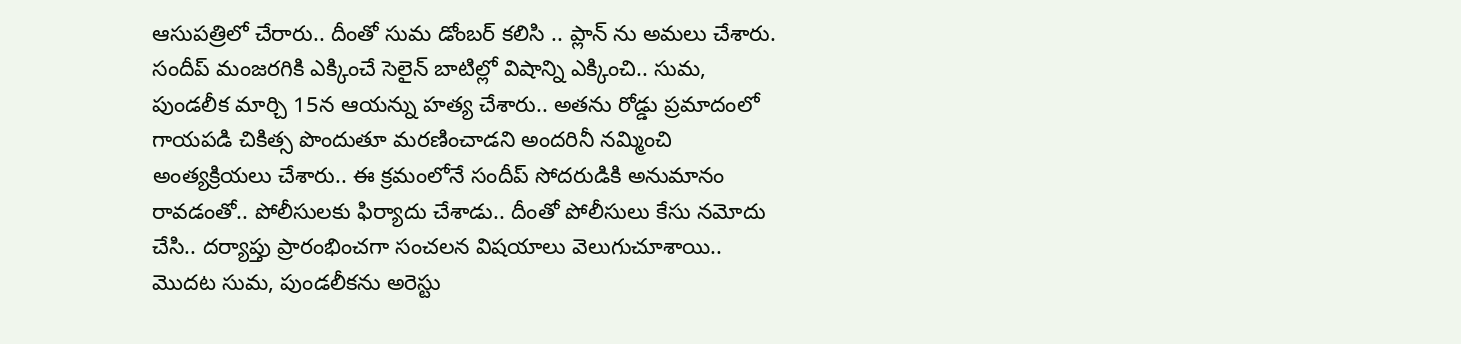ఆసుపత్రిలో చేరారు.. దీంతో సుమ డోంబర్ కలిసి .. ప్లాన్ ను అమలు చేశారు. సందీప్ మంజరగికి ఎక్కించే సెలైన్ బాటిల్లో విషాన్ని ఎక్కించి.. సుమ, పుండలీక మార్చి 15న ఆయన్ను హత్య చేశారు.. అతను రోడ్డు ప్రమాదంలో గాయపడి చికిత్స పొందుతూ మరణించాడని అందరినీ నమ్మించి అంత్యక్రియలు చేశారు.. ఈ క్రమంలోనే సందీప్ సోదరుడికి అనుమానం రావడంతో.. పోలీసులకు ఫిర్యాదు చేశాడు.. దీంతో పోలీసులు కేసు నమోదు చేసి.. దర్యాప్తు ప్రారంభించగా సంచలన విషయాలు వెలుగుచూశాయి.. మొదట సుమ, పుండలీకను అరెస్టు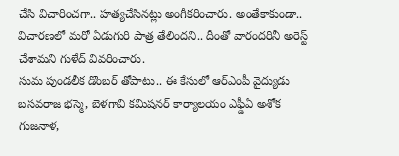చేసి విచారించగా.. హత్యచేసినట్లు అంగీకరించారు. అంతేకాకుండా.. విచారణలో మరో ఏడుగురి పాత్ర తేలిందని.. దీంతో వారందరినీ అరెస్ట్ చేశామని గుళేద్ వివరించారు.
సుమ పుండలీక డొంబర్ తోపాటు.. ఈ కేసులో ఆర్ఎంపీ వైద్యుడు బసవరాజ భస్మె, బెళగావి కమిషనర్ కార్యాలయం ఎఫ్డీఏ అశోక గుజనాళ,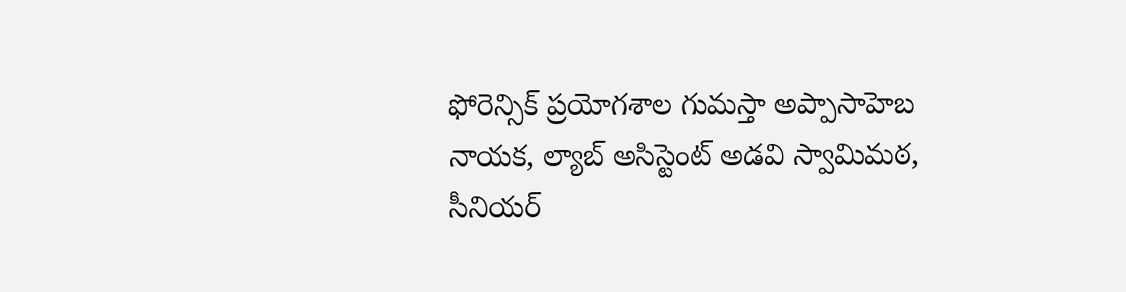ఫోరెన్సిక్ ప్రయోగశాల గుమస్తా అప్పాసాహెబ నాయక, ల్యాబ్ అసిస్టెంట్ అడవి స్వామిమఠ, సీనియర్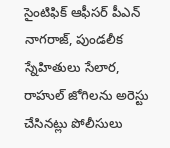సైంటిఫిక్ ఆఫీసర్ పీఎన్ నాగరాజ్, పుండలీక స్నేహితులు సేలార, రాహుల్ జోగిలను అరెస్టు చేసినట్లు పోలీసులు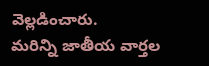వెల్లడించారు.
మరిన్ని జాతీయ వార్తల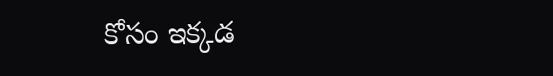కోసం ఇక్కడ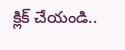క్లిక్ చేయండి..